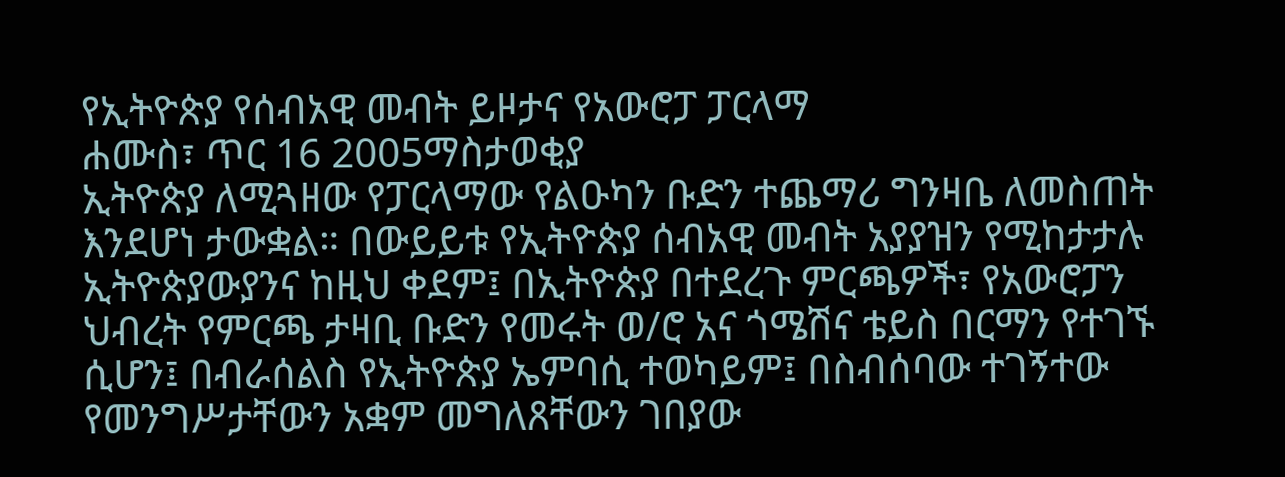የኢትዮጵያ የሰብአዊ መብት ይዞታና የአውሮፓ ፓርላማ
ሐሙስ፣ ጥር 16 2005ማስታወቂያ
ኢትዮጵያ ለሚጓዘው የፓርላማው የልዑካን ቡድን ተጨማሪ ግንዛቤ ለመስጠት እንደሆነ ታውቋል። በውይይቱ የኢትዮጵያ ሰብአዊ መብት አያያዝን የሚከታታሉ ኢትዮጵያውያንና ከዚህ ቀደም፤ በኢትዮጵያ በተደረጉ ምርጫዎች፣ የአውሮፓን ህብረት የምርጫ ታዛቢ ቡድን የመሩት ወ/ሮ አና ጎሜሽና ቴይስ በርማን የተገኙ ሲሆን፤ በብራሰልስ የኢትዮጵያ ኤምባሲ ተወካይም፤ በስብሰባው ተገኝተው የመንግሥታቸውን አቋም መግለጸቸውን ገበያው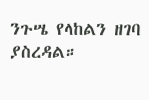ንጉሤ የላከልን ዘገባ ያስረዳል።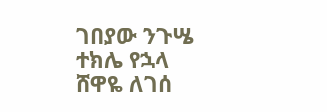ገበያው ንጉሤ
ተክሌ የኋላ
ሸዋዬ ለገሰ